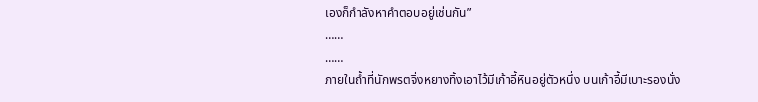เองก็กำลังหาคำตอบอยู่เช่นกัน”
……
……
ภายในถ้ำที่นักพรตจิ่งหยางทิ้งเอาไว้มีเก้าอี้หินอยู่ตัวหนึ่ง บนเก้าอี้มีเบาะรองนั่ง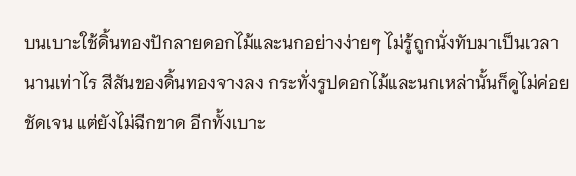บนเบาะใช้ดิ้นทองปักลายดอกไม้และนกอย่างง่ายๆ ไม่รู้ถูกนั่งทับมาเป็นเวลานานเท่าไร สีสันของดิ้นทองจางลง กระทั่งรูปดอกไม้และนกเหล่านั้นก็ดูไม่ค่อยชัดเจน แต่ยังไม่ฉีกขาด อีกทั้งเบาะ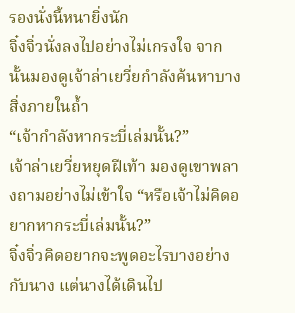รองนั่งนี้หนายิ่งนัก
จิ๋งจิ่วนั่งลงไปอย่างไม่เกรงใจ จากนั้นมองดูเจ้าล่าเยวี่ยกำลังค้นหาบางสิ่งภายในถ้ำ
“เจ้ากำลังหากระบี่เล่มนั้น?”
เจ้าล่าเยวี่ยหยุดฝีเท้า มองดูเขาพลางถามอย่างไม่เข้าใจ “หรือเจ้าไม่คิดอยากหากระบี่เล่มนั้น?”
จิ๋งจิ่วคิดอยากจะพูดอะไรบางอย่างกับนาง แต่นางได้เดินไป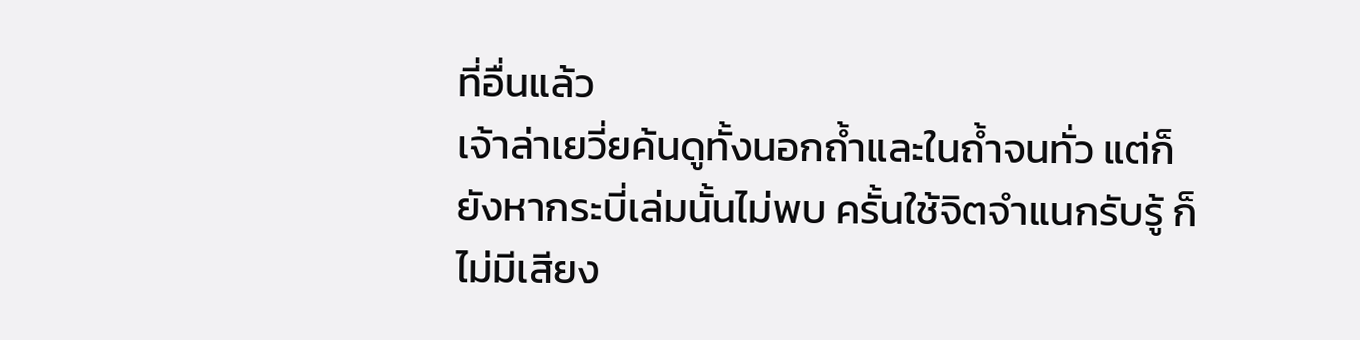ที่อื่นแล้ว
เจ้าล่าเยวี่ยค้นดูทั้งนอกถ้ำและในถ้ำจนทั่ว แต่ก็ยังหากระบี่เล่มนั้นไม่พบ ครั้นใช้จิตจำแนกรับรู้ ก็ไม่มีเสียง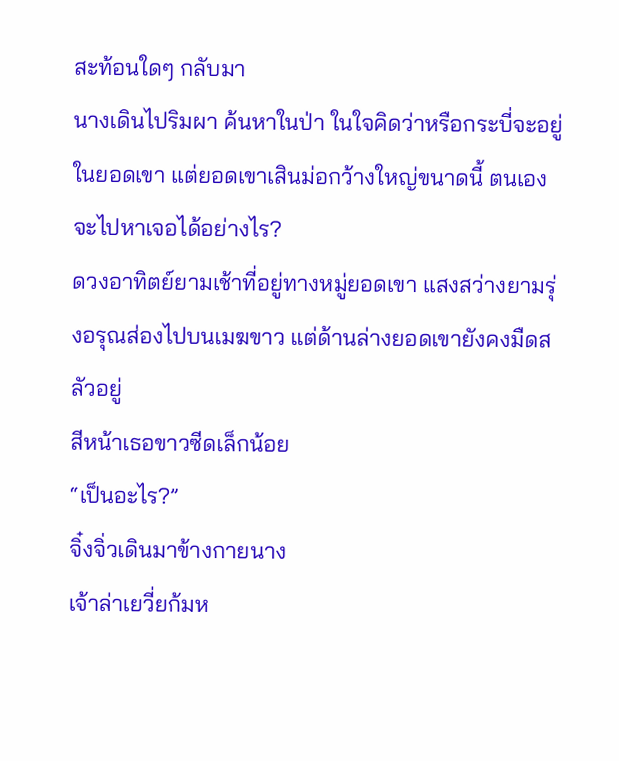สะท้อนใดๆ กลับมา
นางเดินไปริมผา ค้นหาในป่า ในใจคิดว่าหรือกระบี่จะอยู่ในยอดเขา แต่ยอดเขาเสินม่อกว้างใหญ่ขนาดนี้ ตนเองจะไปหาเจอได้อย่างไร?
ดวงอาทิตย์ยามเช้าที่อยู่ทางหมู่ยอดเขา แสงสว่างยามรุ่งอรุณส่องไปบนเมฆขาว แต่ด้านล่างยอดเขายังคงมืดสลัวอยู่
สีหน้าเธอขาวซีดเล็กน้อย
“เป็นอะไร?”
จิ๋งจิ่วเดินมาข้างกายนาง
เจ้าล่าเยวี่ยก้มห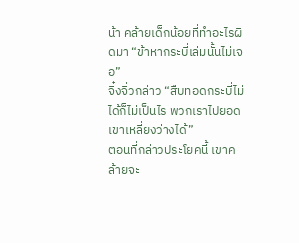น้า คล้ายเด็กน้อยที่ทำอะไรผิดมา “ข้าหากระบี่เล่มนั้นไม่เจอ”
จิ๋งจิ่วกล่าว “สืบทอดกระบี่ไม่ได้ก็ไม่เป็นไร พวกเราไปยอดเขาเหลี่ยงว่างได้”
ตอนที่กล่าวประโยคนี้ เขาคล้ายจะ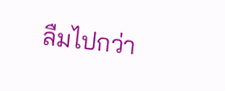ลืมไปกว่า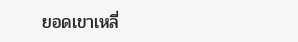ยอดเขาเหลี่